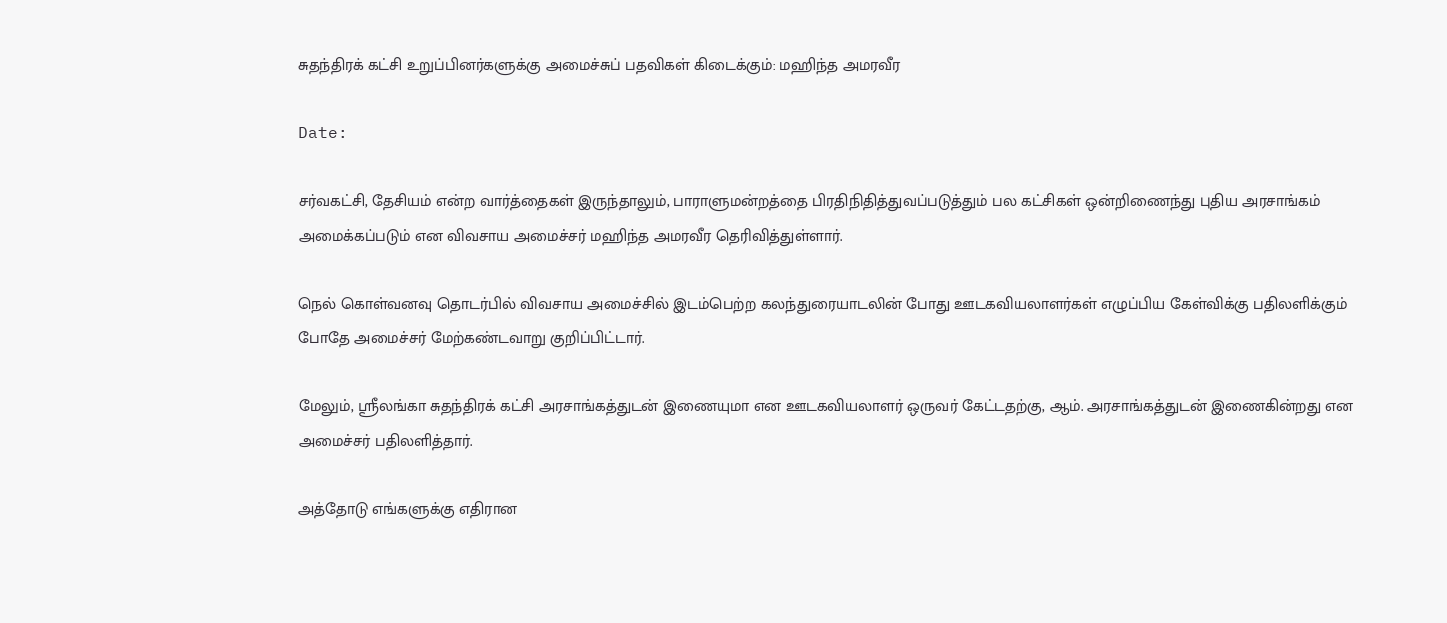சுதந்திரக் கட்சி உறுப்பினர்களுக்கு அமைச்சுப் பதவிகள் கிடைக்கும்: மஹிந்த அமரவீர

Date:

சர்வகட்சி, தேசியம் என்ற வார்த்தைகள் இருந்தாலும், பாராளுமன்றத்தை பிரதிநிதித்துவப்படுத்தும் பல கட்சிகள் ஒன்றிணைந்து புதிய அரசாங்கம் அமைக்கப்படும் என விவசாய அமைச்சர் மஹிந்த அமரவீர தெரிவித்துள்ளார்.

நெல் கொள்வனவு தொடர்பில் விவசாய அமைச்சில் இடம்பெற்ற கலந்துரையாடலின் போது ஊடகவியலாளர்கள் எழுப்பிய கேள்விக்கு பதிலளிக்கும் போதே அமைச்சர் மேற்கண்டவாறு குறிப்பிட்டார்.

மேலும், ஸ்ரீலங்கா சுதந்திரக் கட்சி அரசாங்கத்துடன் இணையுமா என ஊடகவியலாளர் ஒருவர் கேட்டதற்கு, ஆம். அரசாங்கத்துடன் இணைகின்றது என அமைச்சர் பதிலளித்தார்.

அத்தோடு எங்களுக்கு எதிரான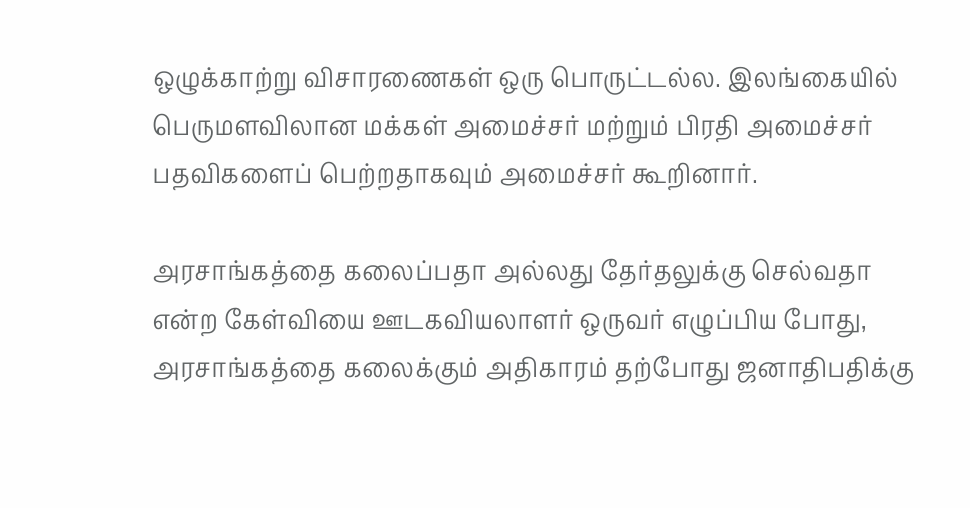ஒழுக்காற்று விசாரணைகள் ஒரு பொருட்டல்ல. இலங்கையில் பெருமளவிலான மக்கள் அமைச்சர் மற்றும் பிரதி அமைச்சர் பதவிகளைப் பெற்றதாகவும் அமைச்சர் கூறினார்.

அரசாங்கத்தை கலைப்பதா அல்லது தேர்தலுக்கு செல்வதா என்ற கேள்வியை ஊடகவியலாளர் ஒருவர் எழுப்பிய போது, அரசாங்கத்தை கலைக்கும் அதிகாரம் தற்போது ஜனாதிபதிக்கு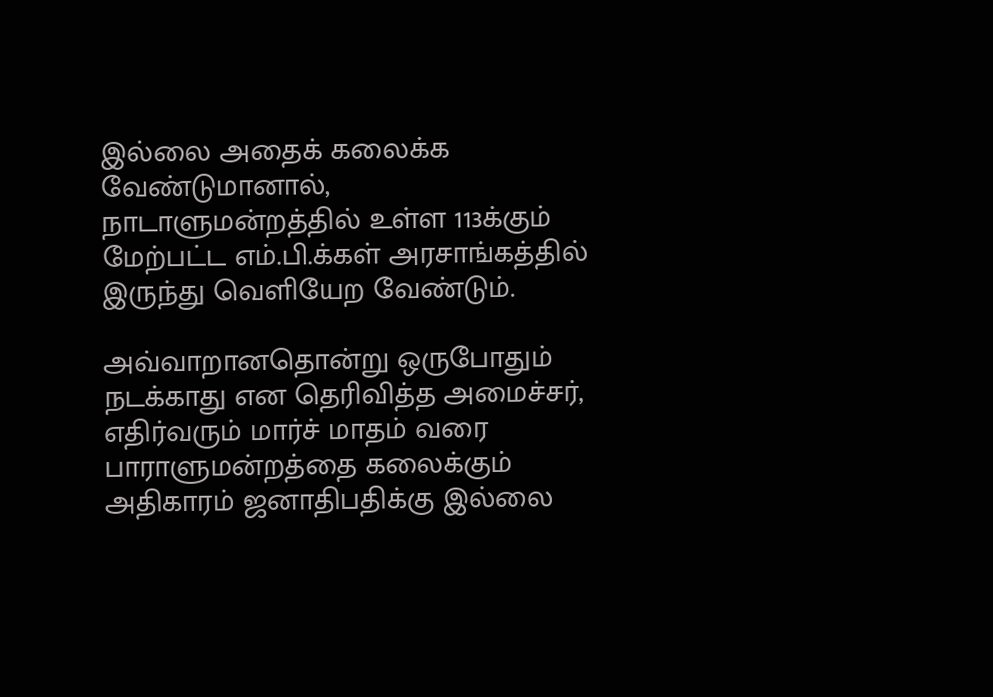இல்லை அதைக் கலைக்க வேண்டுமானால், நாடாளுமன்றத்தில் உள்ள 113க்கும் மேற்பட்ட எம்.பி.க்கள் அரசாங்கத்தில் இருந்து வெளியேற வேண்டும்.

அவ்வாறானதொன்று ஒருபோதும் நடக்காது என தெரிவித்த அமைச்சர், எதிர்வரும் மார்ச் மாதம் வரை பாராளுமன்றத்தை கலைக்கும் அதிகாரம் ஜனாதிபதிக்கு இல்லை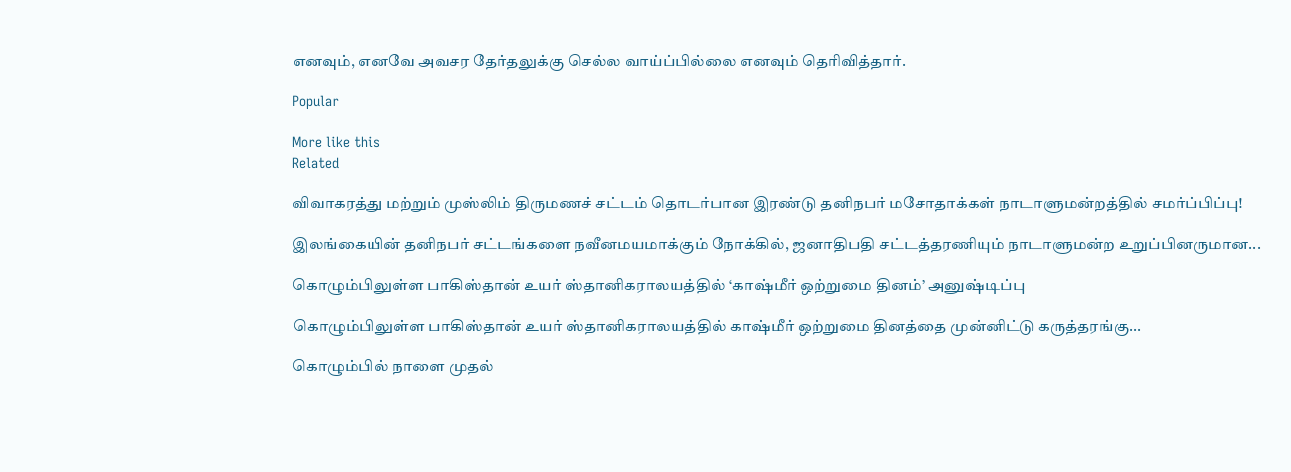எனவும், எனவே அவசர தேர்தலுக்கு செல்ல வாய்ப்பில்லை எனவும் தெரிவித்தார்.

Popular

More like this
Related

விவாகரத்து மற்றும் முஸ்லிம் திருமணச் சட்டம் தொடர்பான இரண்டு தனிநபர் மசோதாக்கள் நாடாளுமன்றத்தில் சமர்ப்பிப்பு!

இலங்கையின் தனிநபர் சட்டங்களை நவீனமயமாக்கும் நோக்கில், ஜனாதிபதி சட்டத்தரணியும் நாடாளுமன்ற உறுப்பினருமான...

கொழும்பிலுள்ள பாகிஸ்தான் உயர் ஸ்தானிகராலயத்தில் ‘காஷ்மீர் ஒற்றுமை தினம்’ அனுஷ்டிப்பு

கொழும்பிலுள்ள பாகிஸ்தான் உயர் ஸ்தானிகராலயத்தில் காஷ்மீர் ஒற்றுமை தினத்தை முன்னிட்டு கருத்தரங்கு...

கொழும்பில் நாளை முதல்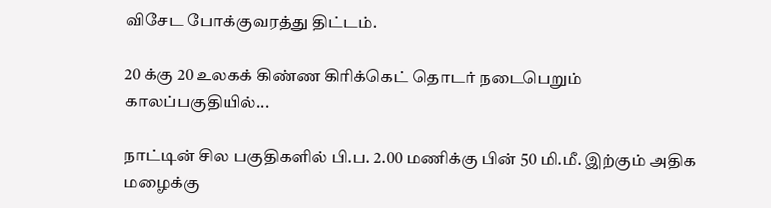விசேட போக்குவரத்து திட்டம்.

20 க்கு 20 உலகக் கிண்ண கிரிக்கெட் தொடர் நடைபெறும் காலப்பகுதியில்...

நாட்டின் சில பகுதிகளில் பி.ப. 2.00 மணிக்கு பின் 50 மி.மீ. இற்கும் அதிக மழைக்கு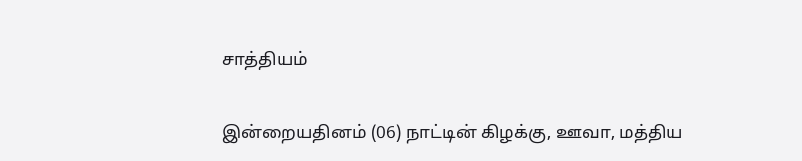சாத்தியம்

இன்றையதினம் (06) நாட்டின் கிழக்கு, ஊவா, மத்திய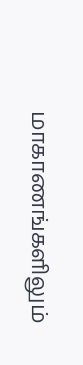மாகாணங்களிலும்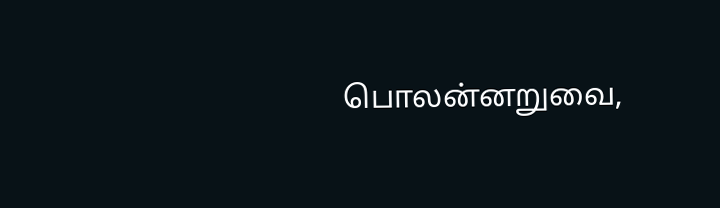பொலன்னறுவை,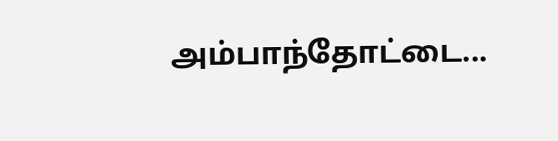அம்பாந்தோட்டை...